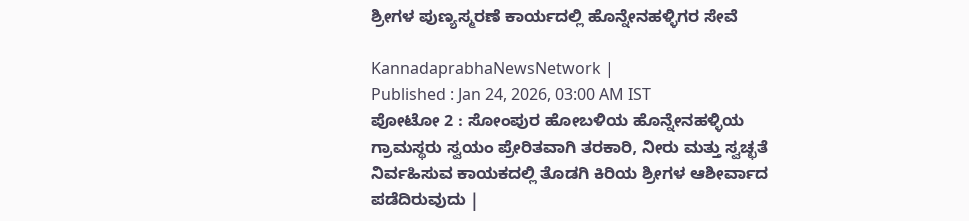ಶ್ರೀಗಳ ಪುಣ್ಯಸ್ಮರಣೆ ಕಾರ್ಯದಲ್ಲಿ ಹೊನ್ನೇನಹಳ್ಳಿಗರ ಸೇವೆ

KannadaprabhaNewsNetwork |
Published : Jan 24, 2026, 03:00 AM IST
ಪೋಟೋ 2 : ಸೋಂಪುರ ಹೋಬಳಿಯ ಹೊನ್ನೇನಹಳ್ಳಿಯ ಗ್ರಾಮಸ್ಥರು ಸ್ವಯಂ ಪ್ರೇರಿತವಾಗಿ ತರಕಾರಿ, ನೀರು ಮತ್ತು ಸ್ವಚ್ಛತೆ ನಿರ್ವಹಿಸುವ ಕಾಯಕದಲ್ಲಿ ತೊಡಗಿ ಕಿರಿಯ ಶ್ರೀಗಳ ಆಶೀರ್ವಾದ ಪಡೆದಿರುವುದು |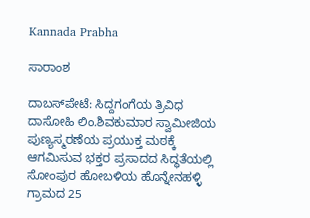Kannada Prabha

ಸಾರಾಂಶ

ದಾಬಸ್‍ಪೇಟೆ: ಸಿದ್ದಗಂಗೆಯ ತ್ರಿವಿಧ ದಾಸೋಹಿ ಲಿಂ.ಶಿವಕುಮಾರ ಸ್ವಾಮೀಜಿಯ ಪುಣ್ಯಸ್ಮರಣೆಯ ಪ್ರಯುಕ್ತ ಮಠಕ್ಕೆ ಆಗಮಿಸುವ ಭಕ್ತರ ಪ್ರಸಾದದ ಸಿದ್ಧತೆಯಲ್ಲಿ ಸೋಂಪುರ ಹೋಬಳಿಯ ಹೊನ್ನೇನಹಳ್ಳಿ ಗ್ರಾಮದ 25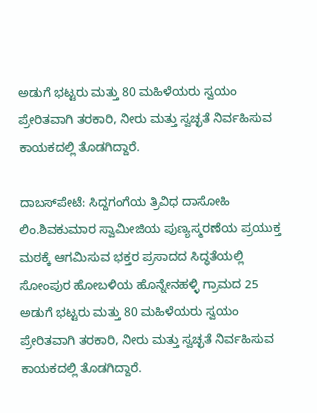ಅಡುಗೆ ಭಟ್ಟರು ಮತ್ತು 80 ಮಹಿಳೆಯರು ಸ್ವಯಂ ಪ್ರೇರಿತವಾಗಿ ತರಕಾರಿ, ನೀರು ಮತ್ತು ಸ್ವಚ್ಛತೆ ನಿರ್ವಹಿಸುವ ಕಾಯಕದಲ್ಲಿ ತೊಡಗಿದ್ದಾರೆ.

ದಾಬಸ್‍ಪೇಟೆ: ಸಿದ್ದಗಂಗೆಯ ತ್ರಿವಿಧ ದಾಸೋಹಿ ಲಿಂ.ಶಿವಕುಮಾರ ಸ್ವಾಮೀಜಿಯ ಪುಣ್ಯಸ್ಮರಣೆಯ ಪ್ರಯುಕ್ತ ಮಠಕ್ಕೆ ಆಗಮಿಸುವ ಭಕ್ತರ ಪ್ರಸಾದದ ಸಿದ್ಧತೆಯಲ್ಲಿ ಸೋಂಪುರ ಹೋಬಳಿಯ ಹೊನ್ನೇನಹಳ್ಳಿ ಗ್ರಾಮದ 25 ಅಡುಗೆ ಭಟ್ಟರು ಮತ್ತು 80 ಮಹಿಳೆಯರು ಸ್ವಯಂ ಪ್ರೇರಿತವಾಗಿ ತರಕಾರಿ, ನೀರು ಮತ್ತು ಸ್ವಚ್ಛತೆ ನಿರ್ವಹಿಸುವ ಕಾಯಕದಲ್ಲಿ ತೊಡಗಿದ್ದಾರೆ.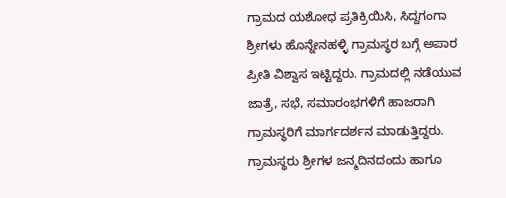ಗ್ರಾಮದ ಯಶೋಧ ಪ್ರತಿಕ್ರಿಯಿಸಿ, ಸಿದ್ದಗಂಗಾ ಶ್ರೀಗಳು ಹೊನ್ನೇನಹಳ್ಳಿ ಗ್ರಾಮಸ್ಥರ ಬಗ್ಗೆ ಅಪಾರ ಪ್ರೀತಿ ವಿಶ್ವಾಸ ಇಟ್ಟಿದ್ದರು. ಗ್ರಾಮದಲ್ಲಿ ನಡೆಯುವ ಜಾತ್ರೆ, ಸಭೆ, ಸಮಾರಂಭಗಳಿಗೆ ಹಾಜರಾಗಿ ಗ್ರಾಮಸ್ಥರಿಗೆ ಮಾರ್ಗದರ್ಶನ ಮಾಡುತ್ತಿದ್ದರು. ಗ್ರಾಮಸ್ಥರು ಶ್ರೀಗಳ ಜನ್ಮದಿನದಂದು ಹಾಗೂ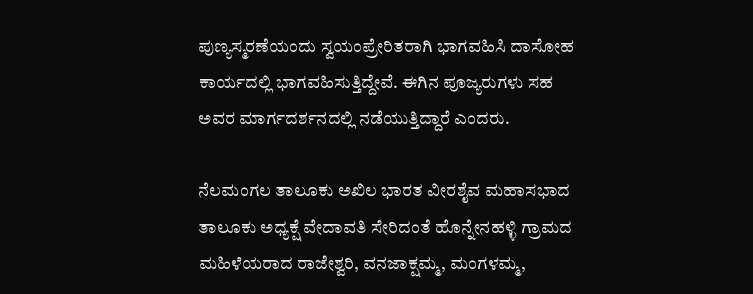ಪುಣ್ಯಸ್ಮರಣೆಯಂದು ಸ್ವಯಂಪ್ರೇರಿತರಾಗಿ ಭಾಗವಹಿಸಿ ದಾಸೋಹ ಕಾರ್ಯದಲ್ಲಿ ಭಾಗವಹಿಸುತ್ತಿದ್ದೇವೆ. ಈಗಿನ ಪೂಜ್ಯರುಗಳು ಸಹ ಅವರ ಮಾರ್ಗದರ್ಶನದಲ್ಲಿ ನಡೆಯುತ್ತಿದ್ದಾರೆ ಎಂದರು.

ನೆಲಮಂಗಲ ತಾಲೂಕು ಅಖಿಲ ಭಾರತ ವೀರಶೈವ ಮಹಾಸಭಾದ ತಾಲೂಕು ಅಧ್ಯಕ್ಷೆ ವೇದಾವತಿ ಸೇರಿದಂತೆ ಹೊನ್ನೇನಹಳ್ಳಿ ಗ್ರಾಮದ ಮಹಿಳೆಯರಾದ ರಾಜೇಶ್ವರಿ, ವನಜಾಕ್ಷಮ್ಮ, ಮಂಗಳಮ್ಮ,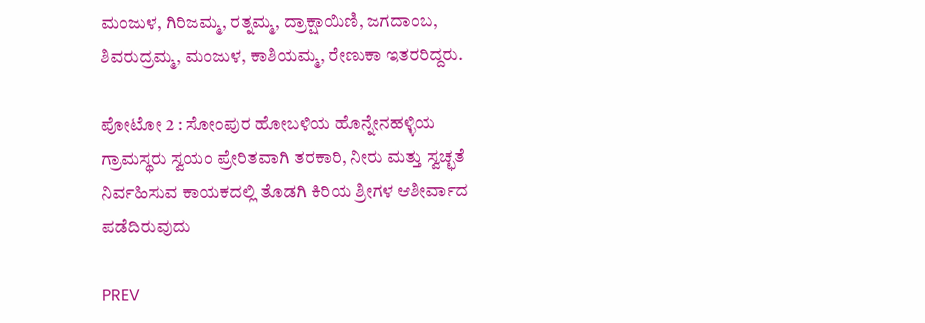ಮಂಜುಳ, ಗಿರಿಜಮ್ಮ, ರತ್ನಮ್ಮ, ದ್ರಾಕ್ಷಾಯಿಣಿ, ಜಗದಾಂಬ, ಶಿವರುದ್ರಮ್ಮ, ಮಂಜುಳ, ಕಾಶಿಯಮ್ಮ, ರೇಣುಕಾ ಇತರರಿದ್ದರು.

ಪೋಟೋ 2 : ಸೋಂಪುರ ಹೋಬಳಿಯ ಹೊನ್ನೇನಹಳ್ಳಿಯ ಗ್ರಾಮಸ್ಥರು ಸ್ವಯಂ ಪ್ರೇರಿತವಾಗಿ ತರಕಾರಿ, ನೀರು ಮತ್ತು ಸ್ವಚ್ಛತೆ ನಿರ್ವಹಿಸುವ ಕಾಯಕದಲ್ಲಿ ತೊಡಗಿ ಕಿರಿಯ ಶ್ರೀಗಳ ಆಶೀರ್ವಾದ ಪಡೆದಿರುವುದು

PREV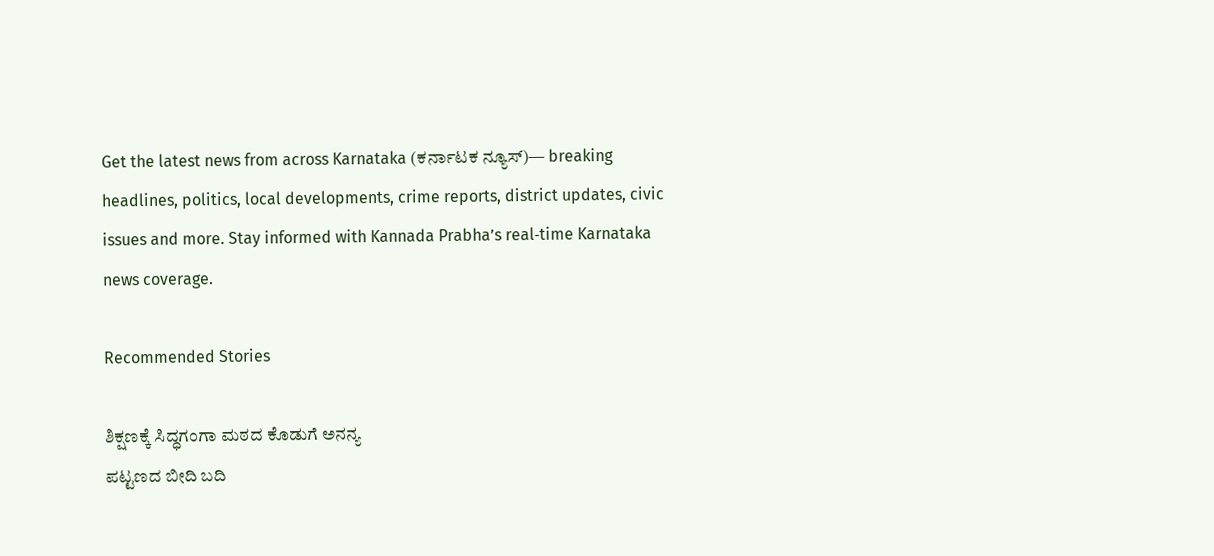Get the latest news from across Karnataka (ಕರ್ನಾಟಕ ನ್ಯೂಸ್)— breaking headlines, politics, local developments, crime reports, district updates, civic issues and more. Stay informed with Kannada Prabha’s real‑time Karnataka news coverage.

Recommended Stories

ಶಿಕ್ಷಣಕ್ಕೆ ಸಿದ್ಧಗಂಗಾ ಮಠದ ಕೊಡುಗೆ ಅನನ್ಯ
ಪಟ್ಟಣದ ಬೀದಿ ಬದಿ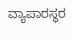ವ್ಯಾಪಾರಸ್ಥರ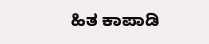ಹಿತ ಕಾಪಾಡಿ